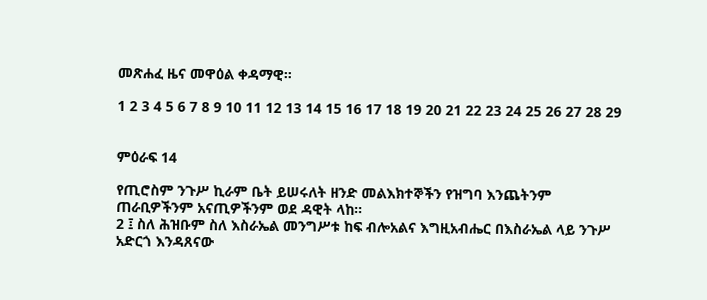መጽሐፈ ዜና መዋዕል ቀዳማዊ።

1 2 3 4 5 6 7 8 9 10 11 12 13 14 15 16 17 18 19 20 21 22 23 24 25 26 27 28 29


ምዕራፍ 14

የጢሮስም ንጉሥ ኪራም ቤት ይሠሩለት ዘንድ መልእክተኞችን የዝግባ እንጨትንም ጠራቢዎችንም አናጢዎችንም ወደ ዳዊት ላከ።
2 ፤ ስለ ሕዝቡም ስለ እስራኤል መንግሥቱ ከፍ ብሎአልና እግዚአብሔር በእስራኤል ላይ ንጉሥ አድርጎ እንዳጸናው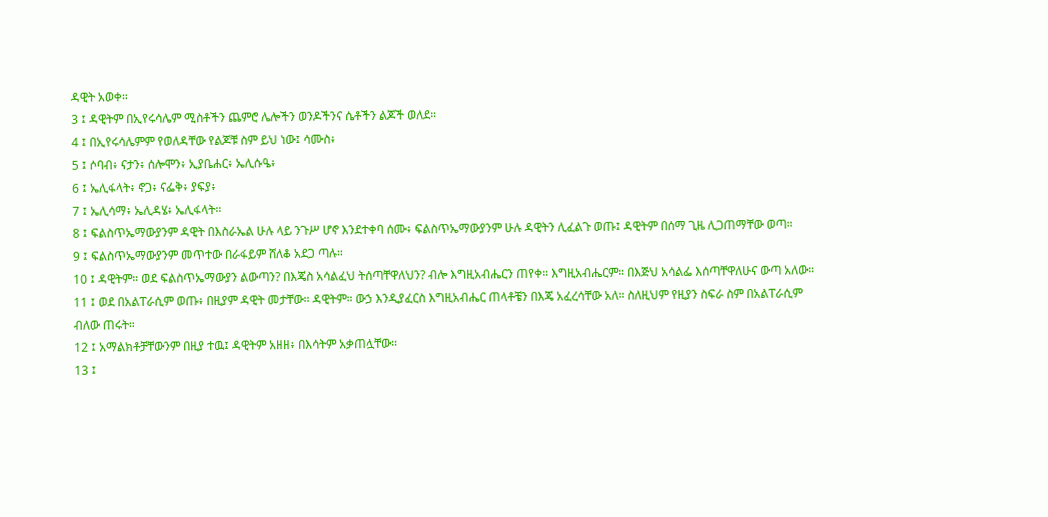ዳዊት አወቀ።
3 ፤ ዳዊትም በኢየሩሳሌም ሚስቶችን ጨምሮ ሌሎችን ወንዶችንና ሴቶችን ልጆች ወለደ።
4 ፤ በኢየሩሳሌምም የወለዳቸው የልጆቹ ስም ይህ ነው፤ ሳሙስ፥
5 ፤ ሶባብ፥ ናታን፥ ሰሎሞን፥ ኢያቤሐር፥ ኤሊሱዔ፥
6 ፤ ኤሊፋላት፥ ኖጋ፥ ናፌቅ፥ ያፍያ፥
7 ፤ ኤሊሳማ፥ ኤሊዳሄ፥ ኤሊፋላት።
8 ፤ ፍልስጥኤማውያንም ዳዊት በእስራኤል ሁሉ ላይ ንጉሥ ሆኖ እንደተቀባ ሰሙ፥ ፍልስጥኤማውያንም ሁሉ ዳዊትን ሊፈልጉ ወጡ፤ ዳዊትም በሰማ ጊዜ ሊጋጠማቸው ወጣ።
9 ፤ ፍልስጥኤማውያንም መጥተው በራፋይም ሸለቆ አደጋ ጣሉ።
10 ፤ ዳዊትም። ወደ ፍልስጥኤማውያን ልውጣን? በእጄስ አሳልፈህ ትሰጣቸዋለህን? ብሎ እግዚአብሔርን ጠየቀ። እግዚአብሔርም። በእጅህ አሳልፌ እሰጣቸዋለሁና ውጣ አለው።
11 ፤ ወደ በአልፐራሲም ወጡ፥ በዚያም ዳዊት መታቸው። ዳዊትም። ውኃ እንዲያፈርስ እግዚአብሔር ጠላቶቼን በእጄ አፈረሳቸው አለ። ስለዚህም የዚያን ስፍራ ስም በአልፐራሲም ብለው ጠሩት።
12 ፤ አማልክቶቻቸውንም በዚያ ተዉ፤ ዳዊትም አዘዘ፥ በእሳትም አቃጠሏቸው።
13 ፤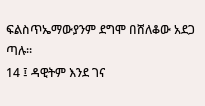ፍልስጥኤማውያንም ደግሞ በሸለቆው አደጋ ጣሉ።
14 ፤ ዳዊትም እንደ ገና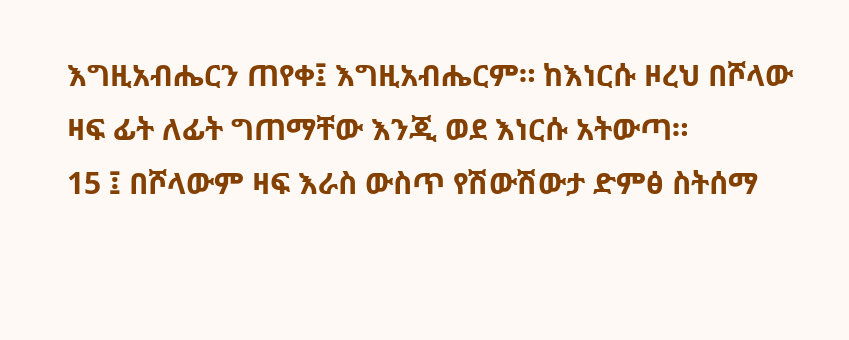እግዚአብሔርን ጠየቀ፤ እግዚአብሔርም። ከእነርሱ ዞረህ በሾላው ዛፍ ፊት ለፊት ግጠማቸው እንጂ ወደ እነርሱ አትውጣ።
15 ፤ በሾላውም ዛፍ እራስ ውስጥ የሽውሽውታ ድምፅ ስትሰማ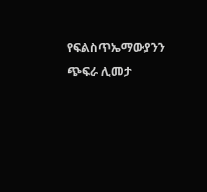የፍልስጥኤማውያንን ጭፍራ ሊመታ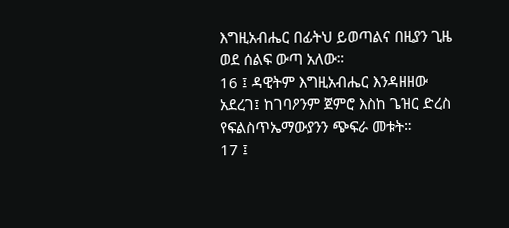እግዚአብሔር በፊትህ ይወጣልና በዚያን ጊዜ ወደ ሰልፍ ውጣ አለው።
16 ፤ ዳዊትም እግዚአብሔር እንዳዘዘው አደረገ፤ ከገባዖንም ጀምሮ እስከ ጌዝር ድረስ የፍልስጥኤማውያንን ጭፍራ መቱት።
17 ፤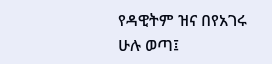የዳዊትም ዝና በየአገሩ ሁሉ ወጣ፤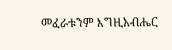መፈራቱንም እግዚአብሔር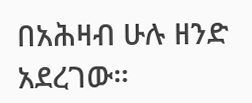በአሕዛብ ሁሉ ዘንድ አደረገው።